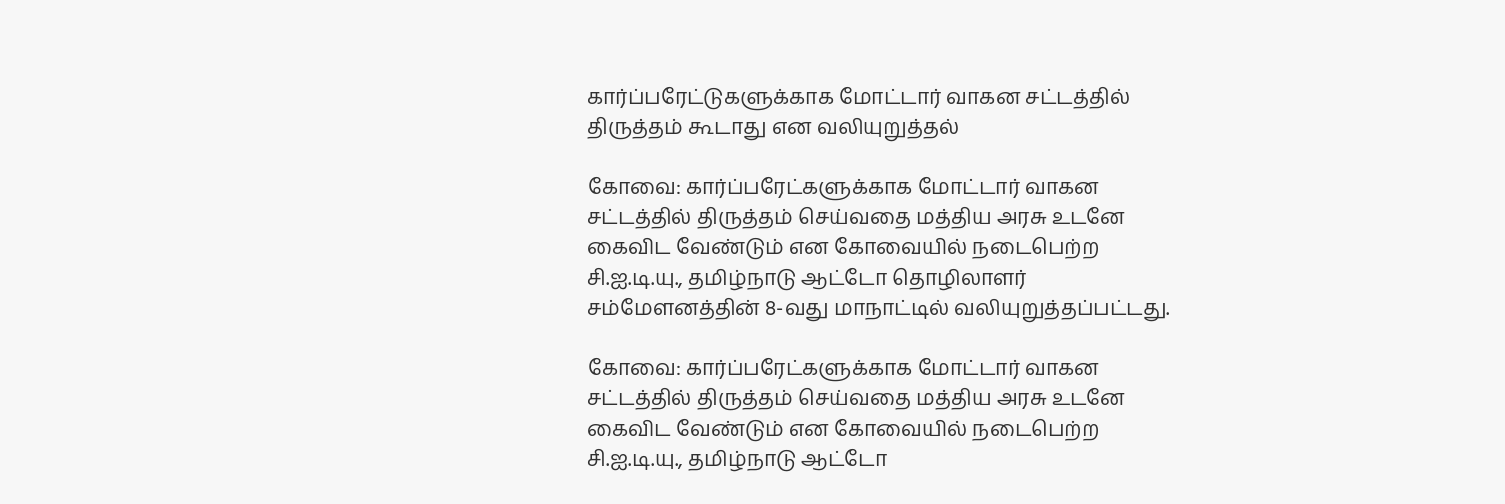கார்ப்பரேட்டுகளுக்காக மோட்டார் வாகன சட்டத்தில் திருத்தம் கூடாது என வலியுறுத்தல்

கோவை: கார்ப்பரேட்களுக்காக மோட்டார் வாகன சட்டத்தில் திருத்தம் செய்வதை மத்திய அரசு உடனே கைவிட வேண்டும் என கோவையில் நடைபெற்ற சி.ஐ.டி.யு., தமிழ்நாடு ஆட்டோ தொழிலாளர் சம்மேளனத்தின் 8-வது மாநாட்டில் வலியுறுத்தப்பட்டது.

கோவை: கார்ப்பரேட்களுக்காக மோட்டார் வாகன சட்டத்தில் திருத்தம் செய்வதை மத்திய அரசு உடனே கைவிட வேண்டும் என கோவையில் நடைபெற்ற சி.ஐ.டி.யு., தமிழ்நாடு ஆட்டோ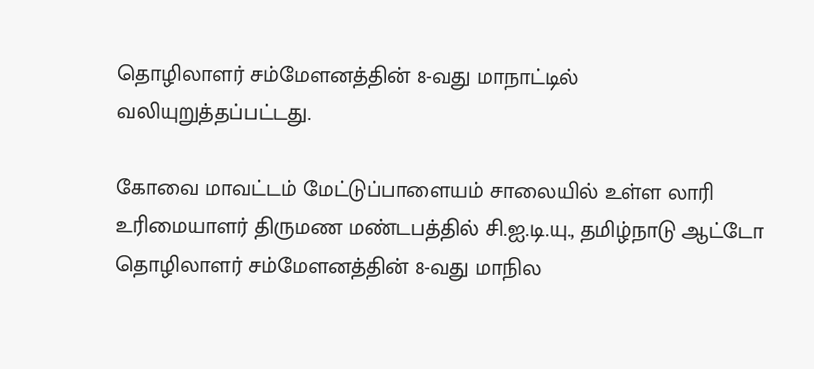தொழிலாளர் சம்மேளனத்தின் 8-வது மாநாட்டில் வலியுறுத்தப்பட்டது.

கோவை மாவட்டம் மேட்டுப்பாளையம் சாலையில் உள்ள லாரி உரிமையாளர் திருமண மண்டபத்தில் சி.ஐ.டி.யு., தமிழ்நாடு ஆட்டோ தொழிலாளர் சம்மேளனத்தின் 8-வது மாநில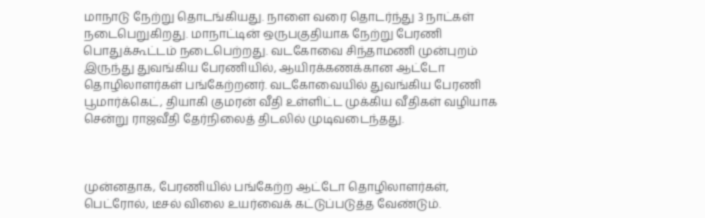மாநாடு நேற்று தொடங்கியது. நாளை வரை தொடர்ந்து 3 நாட்கள் நடைபெறுகிறது. மாநாட்டின் ஒருபகுதியாக நேற்று பேரணி பொதுக்கூட்டம் நடைபெற்றது. வடகோவை சிந்தாமணி முன்புறம் இருந்து துவங்கிய பேரணியில், ஆயிரக்கணக்கான ஆட்டோ தொழிலாளர்கள் பங்கேற்றனர். வடகோவையில் துவங்கிய பேரணி பூமார்க்கெட், தியாகி குமரன் வீதி உள்ளிட்ட முக்கிய வீதிகள் வழியாக சென்று ராஜவீதி தேர்நிலைத் திடலில் முடிவடைந்தது.



முன்னதாக, பேரணியில் பங்கேற்ற ஆட்டோ தொழிலாளர்கள், பெட்ரோல், டீசல் விலை உயர்வைக் கட்டுப்படுத்த வேண்டும்.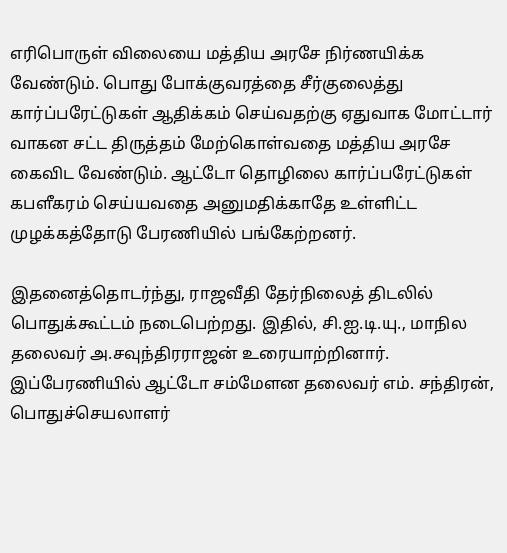எரிபொருள் விலையை மத்திய அரசே நிர்ணயிக்க வேண்டும். பொது போக்குவரத்தை சீர்குலைத்து கார்ப்பரேட்டுகள் ஆதிக்கம் செய்வதற்கு ஏதுவாக மோட்டார் வாகன சட்ட திருத்தம் மேற்கொள்வதை மத்திய அரசே கைவிட வேண்டும். ஆட்டோ தொழிலை கார்ப்பரேட்டுகள் கபளீகரம் செய்யவதை அனுமதிக்காதே உள்ளிட்ட முழக்கத்தோடு பேரணியில் பங்கேற்றனர்.

இதனைத்தொடர்ந்து, ராஜவீதி தேர்நிலைத் திடலில் பொதுக்கூட்டம் நடைபெற்றது. இதில், சி.ஐ.டி.யு., மாநில தலைவர் அ.சவுந்திரராஜன் உரையாற்றினார். இப்பேரணியில் ஆட்டோ சம்மேளன தலைவர் எம். சந்திரன், பொதுச்செயலாளர்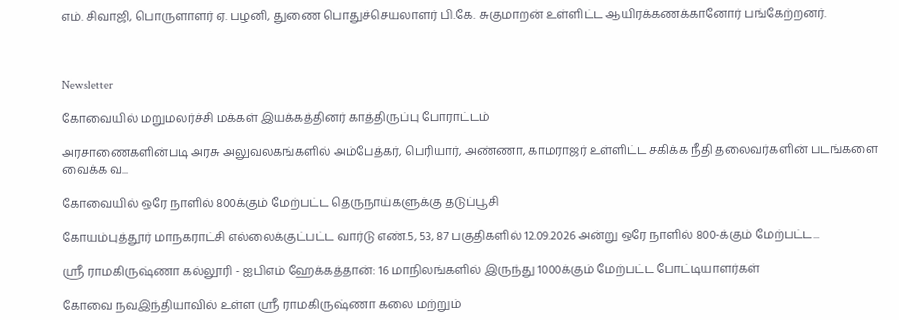எம். சிவாஜி, பொருளாளர் ஏ. பழனி, துணை பொதுச்செயலாளர் பி.கே. சுகுமாறன் உள்ளிட்ட ஆயிரக்கணக்கானோர் பங்கேற்றனர்.



Newsletter

கோவையில் மறுமலர்ச்சி மக்கள் இயக்கத்தினர் காத்திருப்பு போராட்டம்

அரசாணைகளின்படி அரசு அலுவலகங்களில் அம்பேத்கர், பெரியார், அண்ணா, காமராஜர் உள்ளிட்ட சகிக்க நீதி தலைவர்களின் படங்களை வைக்க வ...

கோவையில் ஒரே நாளில் 800க்கும் மேற்பட்ட தெருநாய்களுக்கு தடுப்பூசி

கோயம்புத்தூர் மாநகராட்சி எல்லைக்குட்பட்ட வார்டு எண்.5, 53, 87 பகுதிகளில் 12.09.2026 அன்று ஒரே நாளில் 800-க்கும் மேற்பட்ட...

ஸ்ரீ ராமகிருஷ்ணா கல்லூரி - ஐபிஎம் ஹேக்கத்தான்: 16 மாநிலங்களில் இருந்து 1000க்கும் மேற்பட்ட போட்டியாளர்கள்

கோவை நவஇந்தியாவில் உள்ள ஸ்ரீ ராமகிருஷ்ணா கலை மற்றும்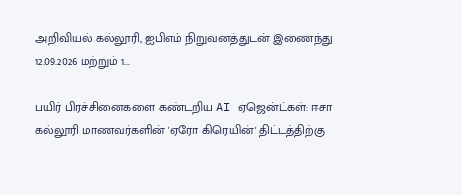அறிவியல் கல்லூரி, ஐபிஎம் நிறுவனத்துடன் இணைந்து 12.09.2026 மற்றும் 1...

பயிர் பிரச்சினைகளை கண்டறிய AI ஏஜென்ட்கள்: ஈசா கல்லூரி மாணவர்களின் 'ஏரோ கிரெயின்' திட்டத்திற்கு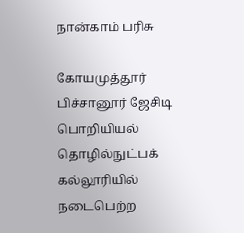நான்காம் பரிசு

கோயமுத்தூர் பிச்சானூர் ஜேசிடி பொறியியல் தொழில்நுட்பக் கல்லூரியில் நடைபெற்ற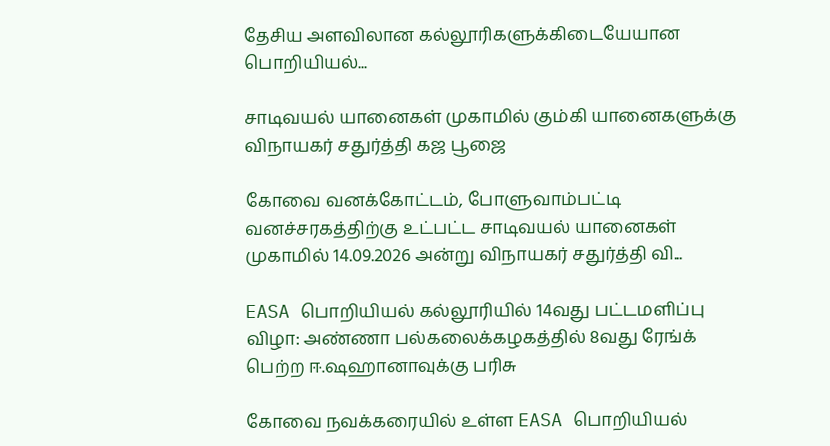தேசிய அளவிலான கல்லூரிகளுக்கிடையேயான பொறியியல்...

சாடிவயல் யானைகள் முகாமில் கும்கி யானைகளுக்கு விநாயகர் சதுர்த்தி கஜ பூஜை

கோவை வனக்கோட்டம், போளுவாம்பட்டி வனச்சரகத்திற்கு உட்பட்ட சாடிவயல் யானைகள் முகாமில் 14.09.2026 அன்று விநாயகர் சதுர்த்தி வி...

EASA பொறியியல் கல்லூரியில் 14வது பட்டமளிப்பு விழா: அண்ணா பல்கலைக்கழகத்தில் 8வது ரேங்க் பெற்ற ஈ.ஷஹானாவுக்கு பரிசு

கோவை நவக்கரையில் உள்ள EASA பொறியியல்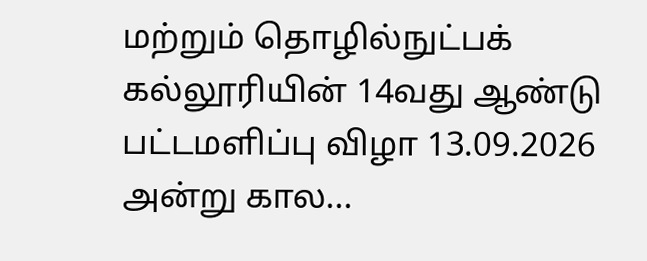மற்றும் தொழில்நுட்பக் கல்லூரியின் 14வது ஆண்டு பட்டமளிப்பு விழா 13.09.2026 அன்று கால...